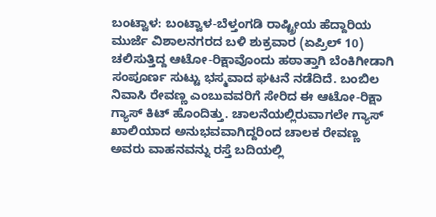ಬಂಟ್ವಾಳ: ಬಂಟ್ವಾಳ-ಬೆಳ್ತಂಗಡಿ ರಾಷ್ಟ್ರೀಯ ಹೆದ್ದಾರಿಯ ಮುರ್ಜೆ ವಿಶಾಲನಗರದ ಬಳಿ ಶುಕ್ರವಾರ (ಏಪ್ರಿಲ್ 10) ಚಲಿಸುತ್ತಿದ್ದ ಆಟೋ-ರಿಕ್ಷಾವೊಂದು ಹಠಾತ್ತಾಗಿ ಬೆಂಕಿಗೀಡಾಗಿ ಸಂಪೂರ್ಣ ಸುಟ್ಟು ಭಸ್ಮವಾದ ಘಟನೆ ನಡೆದಿದೆ. ಬಂಬಿಲ ನಿವಾಸಿ ರೇವಣ್ಣ ಎಂಬುವವರಿಗೆ ಸೇರಿದ ಈ ಆಟೋ-ರಿಕ್ಷಾ ಗ್ಯಾಸ್ ಕಿಟ್ ಹೊಂದಿತ್ತು. ಚಾಲನೆಯಲ್ಲಿರುವಾಗಲೇ ಗ್ಯಾಸ್ ಖಾಲಿಯಾದ ಅನುಭವವಾಗಿದ್ದರಿಂದ ಚಾಲಕ ರೇವಣ್ಣ ಅವರು ವಾಹನವನ್ನು ರಸ್ತೆ ಬದಿಯಲ್ಲಿ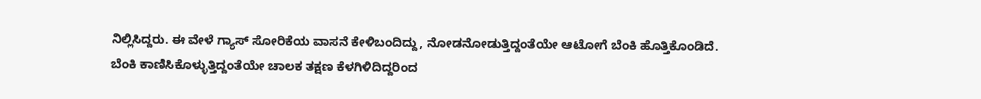ನಿಲ್ಲಿಸಿದ್ದರು. ಈ ವೇಳೆ ಗ್ಯಾಸ್ ಸೋರಿಕೆಯ ವಾಸನೆ ಕೇಳಿಬಂದಿದ್ದು, ನೋಡನೋಡುತ್ತಿದ್ದಂತೆಯೇ ಆಟೋಗೆ ಬೆಂಕಿ ಹೊತ್ತಿಕೊಂಡಿದೆ.
ಬೆಂಕಿ ಕಾಣಿಸಿಕೊಳ್ಳುತ್ತಿದ್ದಂತೆಯೇ ಚಾಲಕ ತಕ್ಷಣ ಕೆಳಗಿಳಿದಿದ್ದರಿಂದ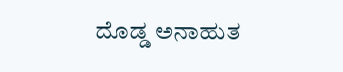ದೊಡ್ಡ ಅನಾಹುತ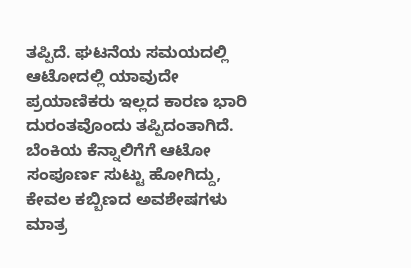ತಪ್ಪಿದೆ. ಘಟನೆಯ ಸಮಯದಲ್ಲಿ ಆಟೋದಲ್ಲಿ ಯಾವುದೇ ಪ್ರಯಾಣಿಕರು ಇಲ್ಲದ ಕಾರಣ ಭಾರಿ ದುರಂತವೊಂದು ತಪ್ಪಿದಂತಾಗಿದೆ. ಬೆಂಕಿಯ ಕೆನ್ನಾಲಿಗೆಗೆ ಆಟೋ ಸಂಪೂರ್ಣ ಸುಟ್ಟು ಹೋಗಿದ್ದು, ಕೇವಲ ಕಬ್ಬಿಣದ ಅವಶೇಷಗಳು ಮಾತ್ರ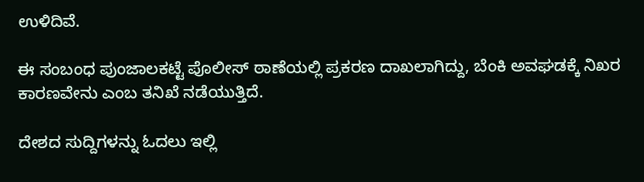ಉಳಿದಿವೆ.

ಈ ಸಂಬಂಧ ಪುಂಜಾಲಕಟ್ಟೆ ಪೊಲೀಸ್ ಠಾಣೆಯಲ್ಲಿ ಪ್ರಕರಣ ದಾಖಲಾಗಿದ್ದು, ಬೆಂಕಿ ಅವಘಡಕ್ಕೆ ನಿಖರ ಕಾರಣವೇನು ಎಂಬ ತನಿಖೆ ನಡೆಯುತ್ತಿದೆ.

ದೇಶದ ಸುದ್ದಿಗಳನ್ನು ಓದಲು ಇಲ್ಲಿ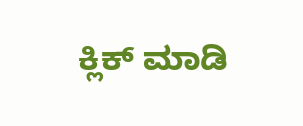ಕ್ಲಿಕ್ ಮಾಡಿ